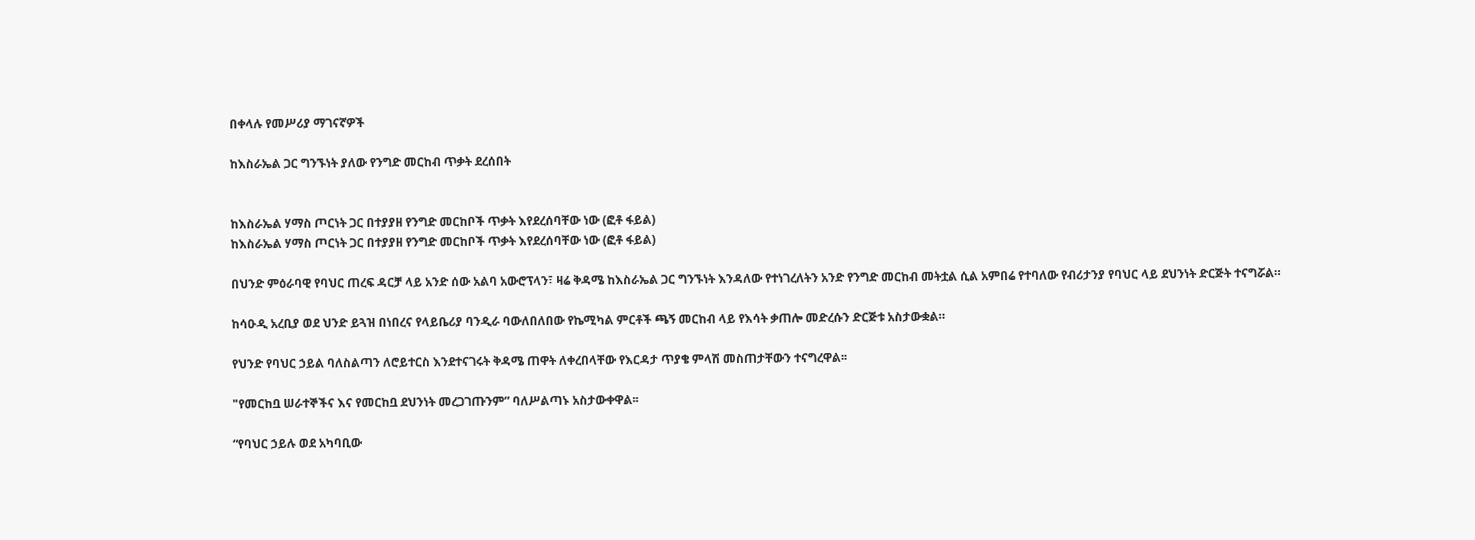በቀላሉ የመሥሪያ ማገናኛዎች

ከእስራኤል ጋር ግንኙነት ያለው የንግድ መርከብ ጥቃት ደረሰበት


ከእስራኤል ሃማስ ጦርነት ጋር በተያያዘ የንግድ መርከቦች ጥቃት እየደረሰባቸው ነው (ፎቶ ፋይል)
ከእስራኤል ሃማስ ጦርነት ጋር በተያያዘ የንግድ መርከቦች ጥቃት እየደረሰባቸው ነው (ፎቶ ፋይል)

በህንድ ምዕራባዊ የባህር ጠረፍ ዳርቻ ላይ አንድ ሰው አልባ አውሮፕላን፣ ዛሬ ቅዳሜ ከእስራኤል ጋር ግንኙነት እንዳለው የተነገረለትን አንድ የንግድ መርከብ መትቷል ሲል አምበሬ የተባለው የብሪታንያ የባህር ላይ ደህንነት ድርጅት ተናግሯል።

ከሳዑዲ አረቢያ ወደ ህንድ ይጓዝ በነበረና የላይቤሪያ ባንዲራ ባውለበለበው የኬሚካል ምርቶች ጫኝ መርከብ ላይ የእሳት ቃጠሎ መድረሱን ድርጅቱ አስታውቋል።

የህንድ የባህር ኃይል ባለስልጣን ለሮይተርስ እንደተናገሩት ቅዳሜ ጠዋት ለቀረበላቸው የእርዳታ ጥያቄ ምላሽ መስጠታቸውን ተናግረዋል፡፡

"የመርከቧ ሠራተኞችና እና የመርከቧ ደህንነት መረጋገጡንም” ባለሥልጣኑ አስታውቀዋል፡፡

“የባህር ኃይሉ ወደ አካባቢው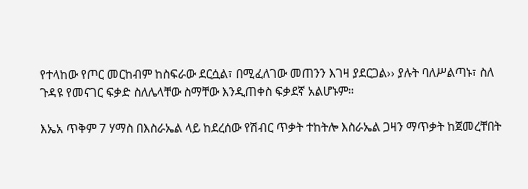የተላከው የጦር መርከብም ከስፍራው ደርሷል፣ በሚፈለገው መጠንን እገዛ ያደርጋል›› ያሉት ባለሥልጣኑ፣ ስለ ጉዳዩ የመናገር ፍቃድ ስለሌላቸው ስማቸው እንዲጠቀስ ፍቃደኛ አልሆኑም።

እኤአ ጥቅም 7 ሃማስ በእስራኤል ላይ ከደረሰው የሽብር ጥቃት ተከትሎ እስራኤል ጋዛን ማጥቃት ከጀመረቸበት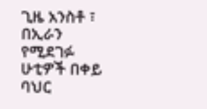ጊዜ አንስቶ ፣ በኢራን የሚደገፉ ሁቲዎች በቀይ ባህር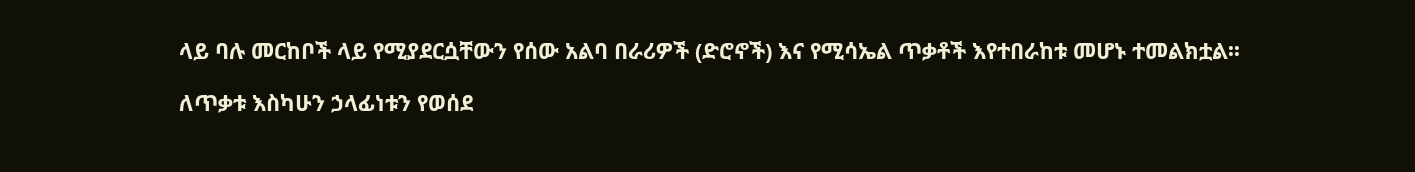ላይ ባሉ መርከቦች ላይ የሚያደርሷቸውን የሰው አልባ በራሪዎች (ድሮኖች) እና የሚሳኤል ጥቃቶች እየተበራከቱ መሆኑ ተመልክቷል፡፡

ለጥቃቱ እስካሁን ኃላፊነቱን የወሰደ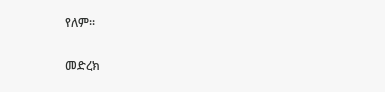የለም፡፡

መድረክ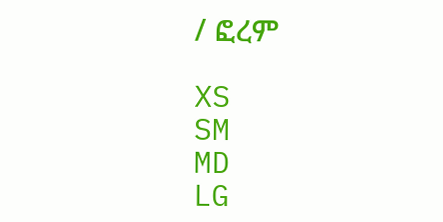/ ፎረም

XS
SM
MD
LG